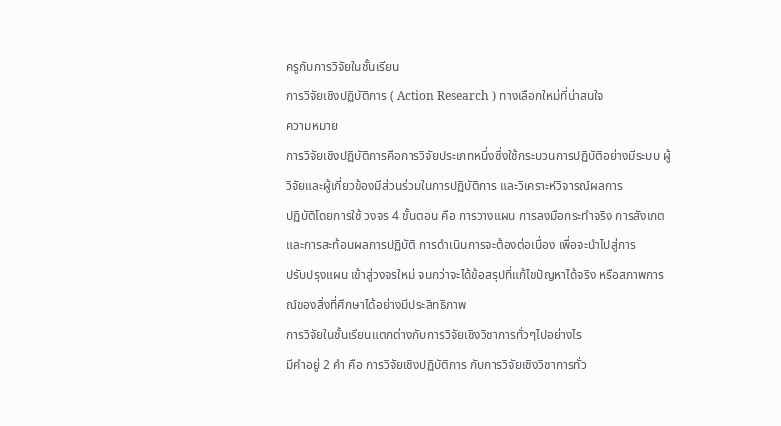ครูกับการวิจัยในชั้นเรียน
การวิจัยเชิงปฏิบัติการ ( Action Research ) ทางเลือกใหม่ที่น่าสนใจ
ความหมาย
การวิจัยเชิงปฏิบัติการคือการวิจัยประเภทหนึ่งซึ่งใช้กระบวนการปฏิบัติอย่างมีระบบ ผู้วิจัยและผู้เกี่ยวข้องมีส่วนร่วมในการปฏิบัติการ และวิเคราะห์วิจารณ์ผลการ
ปฏิบัติโดยการใช้ วงจร 4 ขั้นตอน คือ การวางแผน การลงมือกระทำจริง การสังเกต และการสะท้อนผลการปฏิบัติ การดำเนินการจะต้องต่อเนื่อง เพื่อจะนำไปสู่การ
ปรับปรุงแผน เข้าสู่วงจรใหม่ จนกว่าจะได้ข้อสรุปที่แก้ไขปัญหาได้จริง หรือสภาพการณ์ของสิ่งที่ศึกษาได้อย่างมีประสิทธิภาพ
การวิจัยในชั้นเรียนแตกต่างกับการวิจัยเชิงวิชาการทั่วๆไปอย่างไร
มีคำอยู่ 2 คำ คือ การวิจัยเชิงปฏิบัติการ กับการวิจัยเชิงวิชาการทั่ว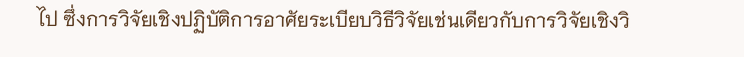ไป ซึ่งการวิจัยเชิงปฏิบัติการอาศัยระเบียบวิธีวิจัยเช่นเดียวกับการวิจัยเชิงวิ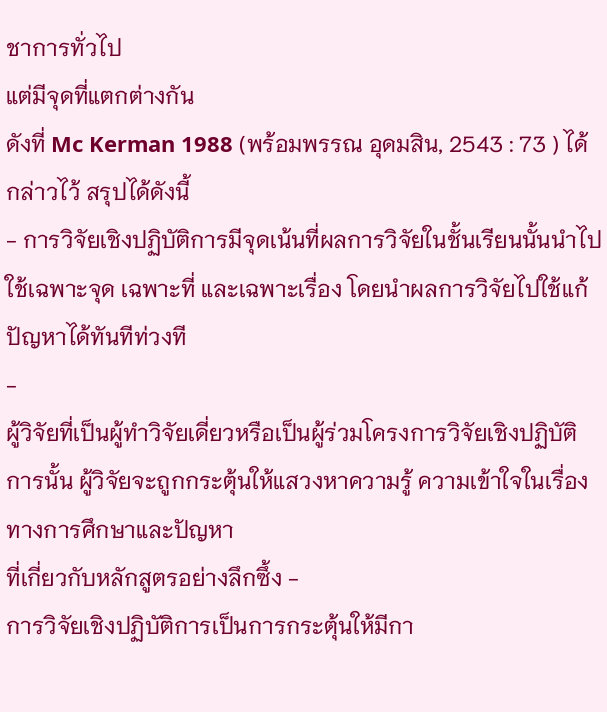ชาการทั่วไป
แต่มีจุดที่แตกต่างกัน
ดังที่ Mc Kerman 1988 (พร้อมพรรณ อุดมสิน, 2543 : 73 ) ได้กล่าวไว้ สรุปได้ดังนี้
- การวิจัยเชิงปฏิบัติการมีจุดเน้นที่ผลการวิจัยในชั้นเรียนนั้นนำไปใช้เฉพาะจุด เฉพาะที่ และเฉพาะเรื่อง โดยนำผลการวิจัยไปใช้แก้ปัญหาได้ทันทีท่วงที
-
ผู้วิจัยที่เป็นผู้ทำวิจัยเดี่ยวหรือเป็นผู้ร่วมโครงการวิจัยเชิงปฏิบัติการนั้น ผู้วิจัยจะถูกกระตุ้นให้แสวงหาความรู้ ความเข้าใจในเรื่องทางการศึกษาและปัญหา
ที่เกี่ยวกับหลักสูตรอย่างลึกซึ้ง -
การวิจัยเชิงปฏิบัติการเป็นการกระตุ้นให้มีกา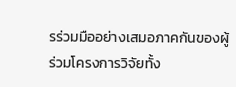รร่วมมืออย่างเสมอภาคกันของผู้ร่วมโครงการวิจัยทั้ง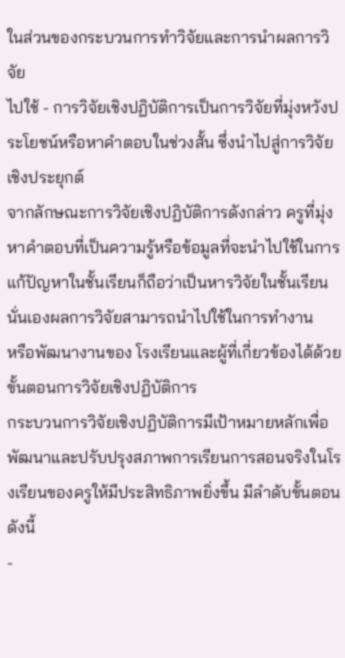ในส่วนของกระบวนการทำวิจัยและการนำผลการวิจัย
ไปใช้ - การวิจัยเชิงปฏิบัติการเป็นการวิจัยที่มุ่งหวังประโยชน์หรือหาคำตอบในช่วงสั้น ซึ่งนำไปสู่การวิจัยเชิงประยุกต์
จากลักษณะการวิจัยเชิงปฏิบัติการดังกล่าว ครูที่มุ่งหาคำตอบที่เป็นความรู้หรือข้อมูลที่จะนำไปใช้ในการแก้ปัญหาในชั้นเรียนก็ถือว่าเป็นหารวิจัยในชั้นเรียนนั่นเองผลการวิจัยสามารถนำไปใช้ในการทำงาน
หรือพัฒนางานของ โรงเรียนและผู้ที่เกี่ยวข้องได้ด้วย
ขั้นตอนการวิจัยเชิงปฏิบัติการ
กระบวนการวิจัยเชิงปฏิบัติการมีเป้าหมายหลักเพื่อพัฒนาและปรับปรุงสภาพการเรียนการสอนจริงในโรงเรียนของครูให้มีประสิทธิภาพยิ่งขึ้น มีลำดับขั้นตอน ดังนี้
-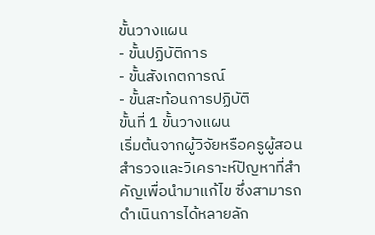ขั้นวางแผน
- ขั้นปฏิบัติการ
- ขั้นสังเกตการณ์
- ขั้นสะท้อนการปฏิบัติ
ขั้นที่ 1 ขั้นวางแผน
เริ่มต้นจากผู้วิจัยหรือครูผู้สอนสำรวจและวิเคราะห์ปัญหาที่สำคัญเพื่อนำมาแก้ไข ซึ่งสามารถดำเนินการได้หลายลัก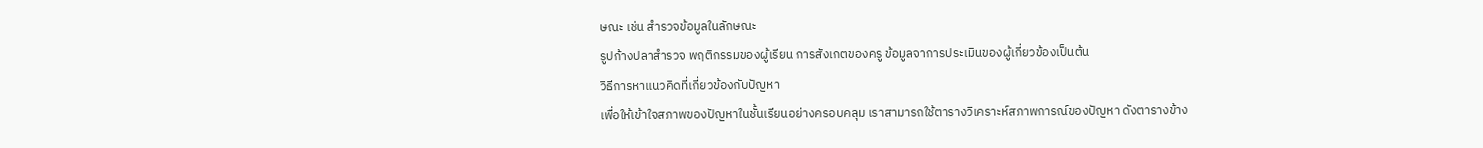ษณะ เช่น สำรวจข้อมูลในลักษณะ
รูปก้างปลาสำรวจ พฤติกรรมของผู้เรียน การสังเกตของครู ข้อมูลจาการประเมินของผู้เกี่ยวข้องเป็นต้น
วิธีการหาแนวคิดที่เกี่ยวข้องกับปัญหา
เพื่อให้เข้าใจสภาพของปัญหาในชั้นเรียนอย่างครอบคลุม เราสามารถใช้ตารางวิเคราะห์สภาพการณ์ของปัญหา ดังตารางข้าง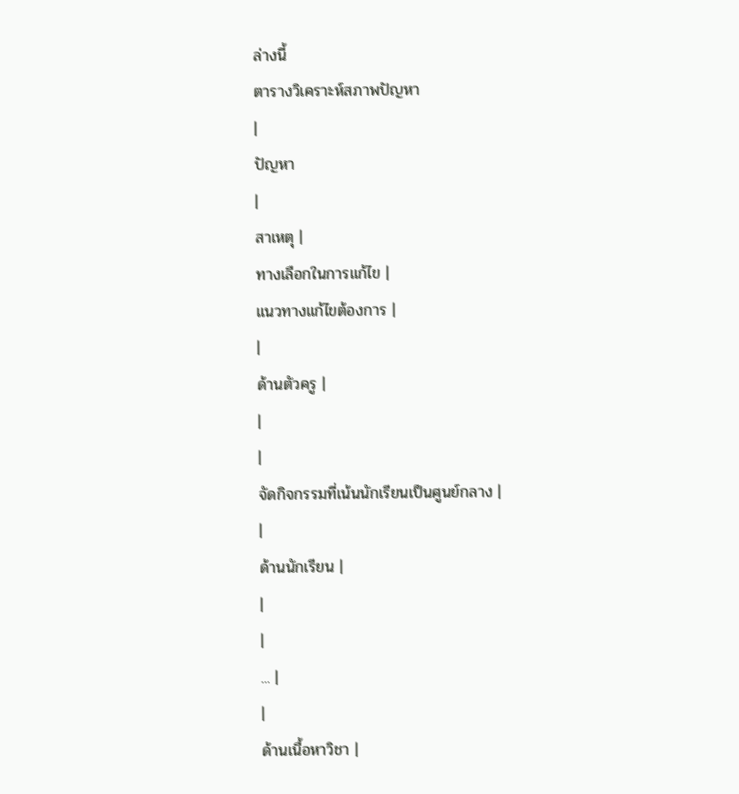ล่างนี้
ตารางวิเคราะห์สภาพปัญหา
|
ปัญหา
|
สาเหตุ |
ทางเลือกในการแก้ไข |
แนวทางแก้ไขต้องการ |
|
ด้านตัวครู |
|
|
จัดกิจกรรมที่เน้นนักเรียนเป็นศูนย์กลาง |
|
ด้านนักเรียน |
|
|
... |
|
ด้านเนื้อหาวิชา |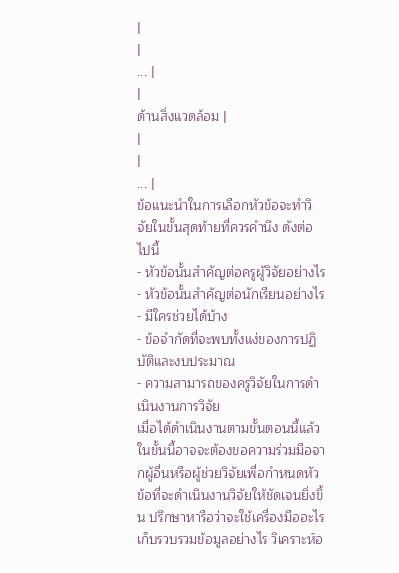|
|
... |
|
ด้านสิ่งแวดล้อม |
|
|
... |
ข้อแนะนำในการเลือกหัวข้อจะทำวิจัยในขั้นสุดท้ายที่ควรคำนึง ดังต่อไปนี้
- หัวข้อนั้นสำคัญต่อครูผู้วิจัยอย่างไร
- หัวข้อนั้นสำคัญต่อนักเรียนอย่างไร
- มีใครช่วยได้บ้าง
- ข้อจำกัดที่จะพบทั้งแง่ของการปฏิบัติและงบประมาณ
- ความสามารถของครูวิจัยในการดำเนินงานการวิจัย
เมื่อได้ดำเนินงานตามขั้นตอนนี้แล้ว ในขั้นนี้อาจจะต้องขอความร่วมมือจากผู้อื่นหรือผู้ช่วยวิจัยเพื่อกำหนดหัวข้อที่จะดำเนินงานวิจัยให้ชัดเจนยิ่งขึ้น ปรึกษาหารือว่าจะใช้เครื่องมืออะไร เก็บรวบรวมข้อมูลอย่างไร วิเคราะห์อ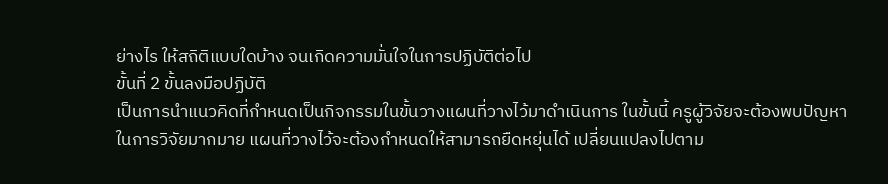ย่างไร ให้สถิติแบบใดบ้าง จนเกิดความมั่นใจในการปฏิบัติต่อไป
ขั้นที่ 2 ขั้นลงมือปฏิบัติ
เป็นการนำแนวคิดที่กำหนดเป็นกิจกรรมในขั้นวางแผนที่วางไว้มาดำเนินการ ในขั้นนี้ ครูผู้วิจัยจะต้องพบปัญหาในการวิจัยมากมาย แผนที่วางไว้จะต้องกำหนดให้สามารถยืดหยุ่นได้ เปลี่ยนแปลงไปตาม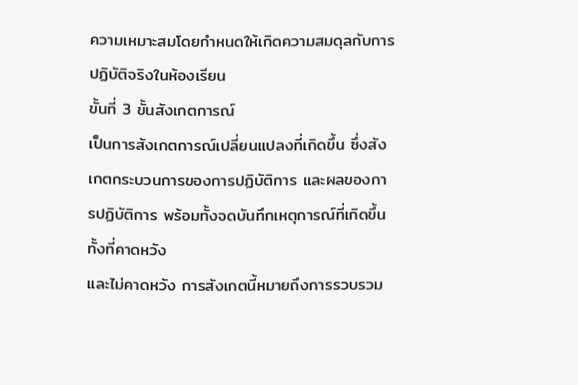ความเหมาะสมโดยกำหนดให้เกิดความสมดุลกับการปฏิบัติจริงในห้องเรียน
ขั้นที่ 3 ขั้นสังเกตการณ์
เป็นการสังเกตการณ์เปลี่ยนแปลงที่เกิดขึ้น ซึ่งสังเกตกระบวนการของการปฏิบัติการ และผลของการปฏิบัติการ พร้อมทั้งจดบันทึกเหตุการณ์ที่เกิดขึ้น ทั้งที่คาดหวัง
และไม่คาดหวัง การสังเกตนี้หมายถึงการรวบรวม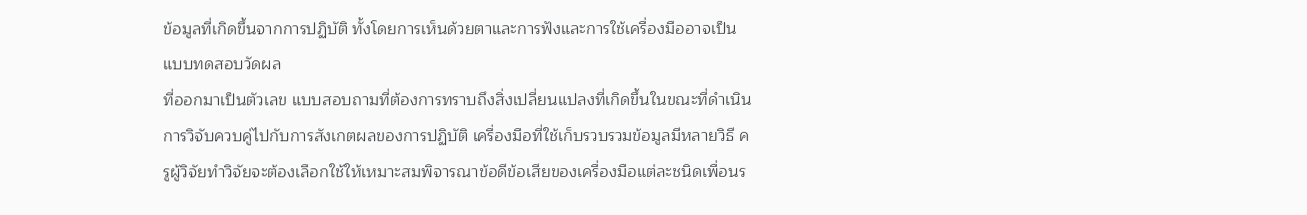ข้อมูลที่เกิดขึ้นจากการปฏิบัติ ทั้งโดยการเห็นด้วยตาและการฟังและการใช้เครื่องมืออาจเป็นแบบทดสอบวัดผล
ที่ออกมาเป็นตัวเลข แบบสอบถามที่ต้องการทราบถึงสิ่งเปลี่ยนแปลงที่เกิดขึ้นในขณะที่ดำเนินการวิจับควบคู่ไปกับการสังเกตผลของการปฏิบัติ เครื่องมือที่ใช้เก็บรวบรวมข้อมูลมีหลายวิธี ครูผู้วิจัยทำวิจัยจะต้องเลือกใช้ให้เหมาะสมพิจารณาข้อดีข้อเสียของเครื่องมือแต่ละชนิดเพื่อนร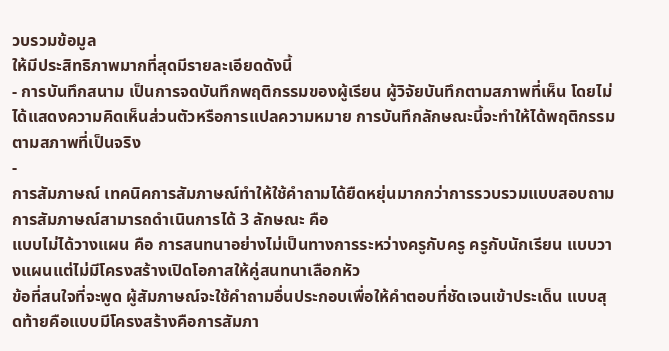วบรวมข้อมูล
ให้มีประสิทธิภาพมากที่สุดมีรายละเอียดดังนี้
- การบันทึกสนาม เป็นการจดบันทึกพฤติกรรมของผู้เรียน ผู้วิจัยบันทึกตามสภาพที่เห็น โดยไม่ได้แสดงความคิดเห็นส่วนตัวหรือการแปลความหมาย การบันทึกลักษณะนี้จะทำให้ได้พฤติกรรมตามสภาพที่เป็นจริง
-
การสัมภาษณ์ เทคนิคการสัมภาษณ์ทำให้ใช้คำถามได้ยืดหยุ่นมากกว่าการรวบรวมแบบสอบถาม การสัมภาษณ์สามารถดำเนินการได้ 3 ลักษณะ คือ
แบบไม่ได้วางแผน คือ การสนทนาอย่างไม่เป็นทางการระหว่างครูกับครู ครูกับนักเรียน แบบวางแผนแต่ไม่มีโครงสร้างเปิดโอกาสให้คู่สนทนาเลือกหัว
ข้อที่สนใจที่จะพูด ผู้สัมภาษณ์จะใช้คำถามอื่นประกอบเพื่อให้คำตอบที่ชัดเจนเข้าประเด็น แบบสุดท้ายคือแบบมีโครงสร้างคือการสัมภา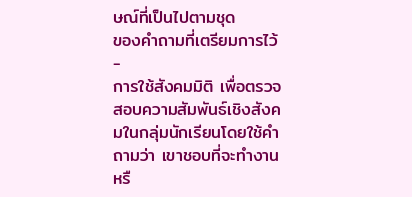ษณ์ที่เป็นไปตามชุด
ของคำถามที่เตรียมการไว้ -
การใช้สังคมมิติ เพื่อตรวจสอบความสัมพันธ์เชิงสังคมในกลุ่มนักเรียนโดยใช้คำถามว่า เขาชอบที่จะทำงานหรื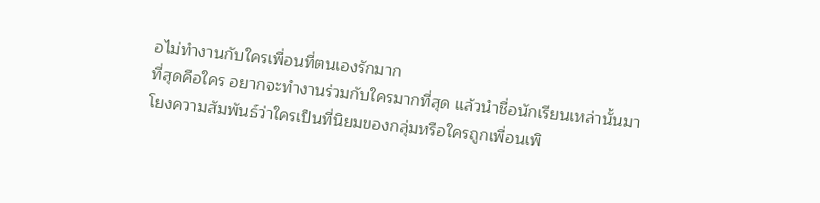อไม่ทำงานกับใครเพื่อนที่ตนเองรักมาก
ที่สุดคือใคร อยากจะทำงานร่วมกับใครมากที่สุด แล้วนำชื่อนักเรียนเหล่านั้นมาโยงความสัมพันธ์ว่าใครเป็นที่นิยมของกลุ่มหรือใครถูกเพื่อนเพิ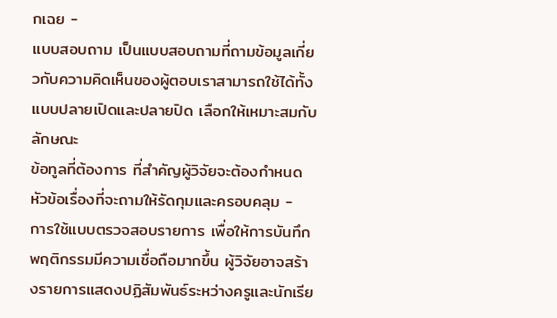กเฉย -
แบบสอบถาม เป็นแบบสอบถามที่ถามข้อมูลเกี่ยวกับความคิดเห็นของผู้ตอบเราสามารถใช้ได้ทั้งแบบปลายเปิดและปลายปิด เลือกให้เหมาะสมกับลักษณะ
ข้อทูลที่ต้องการ ที่สำคัญผู้วิจัยจะต้องกำหนดหัวข้อเรื่องที่จะถามให้รัดกุมและครอบคลุม -
การใช้แบบตรวจสอบรายการ เพื่อให้การบันทึกพฤติกรรมมีความเชื่อถือมากขึ้น ผู้วิจัยอาจสร้างรายการแสดงปฏิสัมพันธ์ระหว่างครูและนักเรีย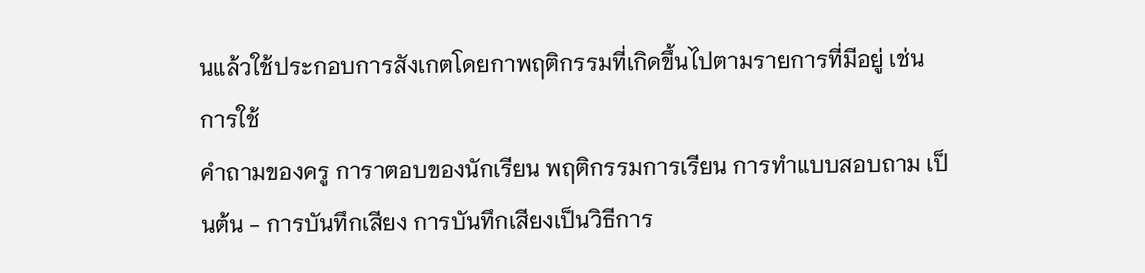นแล้วใช้ประกอบการสังเกตโดยกาพฤติกรรมที่เกิดขึ้นไปตามรายการที่มีอยู่ เช่น การใช้
คำถามของครู การาตอบของนักเรียน พฤติกรรมการเรียน การทำแบบสอบถาม เป็นต้น - การบันทึกเสียง การบันทึกเสียงเป็นวิธีการ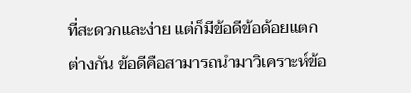ที่สะดวกและง่าย แต่ก็มีข้อดีข้อด้อยแตกต่างกัน ข้อดีคือสามารถนำมาวิเคราะห์ข้อ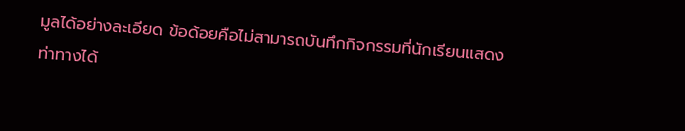มูลได้อย่างละเอียด ข้อด้อยคือไม่สามารถบันทึกกิจกรรมที่นักเรียนแสดงท่าทางได้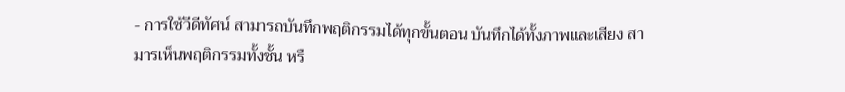- การใช้วีดีทัศน์ สามารถบันทึกพฤติกรรมได้ทุกขั้นตอน บันทึกได้ทั้งภาพและเสียง สามารเห็นพฤติกรรมทั้งชั้น หรื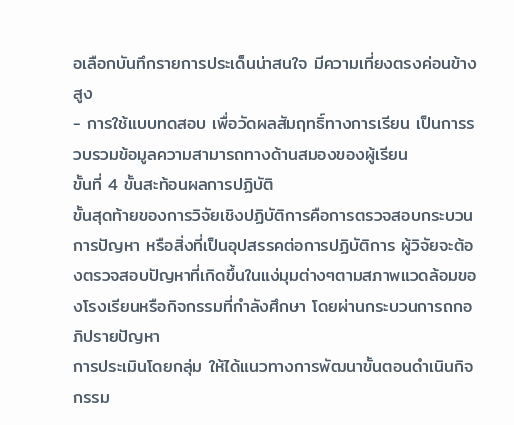อเลือกบันทึกรายการประเด็นน่าสนใจ มีความเที่ยงตรงค่อนข้างสูง
- การใช้แบบทดสอบ เพื่อวัดผลสัมฤทธิ์ทางการเรียน เป็นการรวบรวมข้อมูลความสามารถทางด้านสมองของผู้เรียน
ขั้นที่ 4 ขั้นสะท้อนผลการปฏิบัติ
ขั้นสุดท้ายของการวิจัยเชิงปฏิบัติการคือการตรวจสอบกระบวนการปัญหา หรือสิ่งที่เป็นอุปสรรคต่อการปฏิบัติการ ผู้วิจัยจะต้องตรวจสอบปัญหาที่เกิดขึ้นในแง่มุมต่างๆตามสภาพแวดล้อมของโรงเรียนหรือกิจกรรมที่กำลังศึกษา โดยผ่านกระบวนการถกอภิปรายปัญหา
การประเมินโดยกลุ่ม ให้ได้แนวทางการพัฒนาขั้นตอนดำเนินกิจกรรม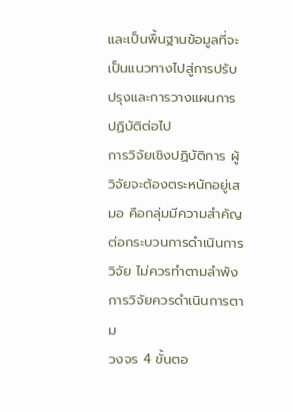และเป็นพื้นฐานข้อมูลที่จะเป็นแนวทางไปสู่การปรับปรุงและการวางแผนการปฏิบัติต่อไป
การวิจัยเชิงปฏิบัติการ ผู้วิจัยจะต้องตระหนักอยู่เสมอ คือกลุ่มมีความสำคัญต่อกระบวนการดำเนินการวิจัย ไม่ควรทำตามลำพัง การวิจัยควรดำเนินการตาม
วงจร 4 ขั้นตอ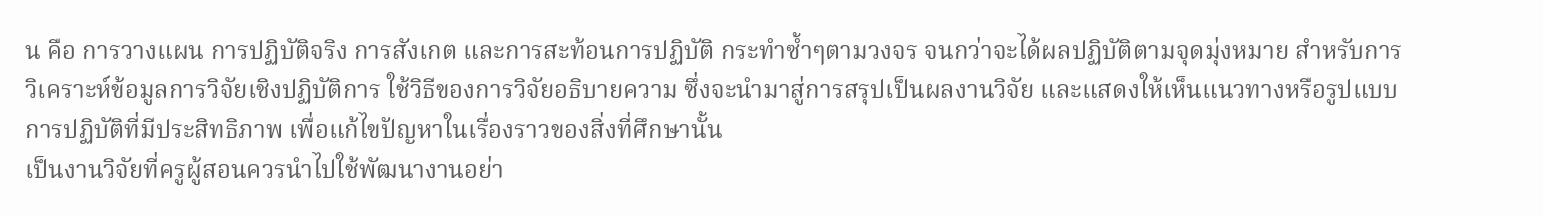น คือ การวางแผน การปฏิบัติจริง การสังเกต และการสะท้อนการปฏิบัติ กระทำซ้ำๆตามวงจร จนกว่าจะได้ผลปฏิบัติตามจุดมุ่งหมาย สำหรับการวิเคราะห์ข้อมูลการวิจัยเชิงปฏิบัติการ ใช้วิธีของการวิจัยอธิบายความ ซึ่งจะนำมาสู่การสรุปเป็นผลงานวิจัย และแสดงให้เห็นแนวทางหรือรูปแบบการปฏิบัติที่มีประสิทธิภาพ เพื่อแก้ไขปัญหาในเรื่องราวของสิ่งที่ศึกษานั้น
เป็นงานวิจัยที่ครูผู้สอนควรนำไปใช้พัฒนางานอย่า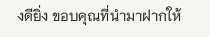งดียิ่ง ขอบคุณที่นำมาฝากให้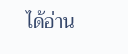ได้อ่าน